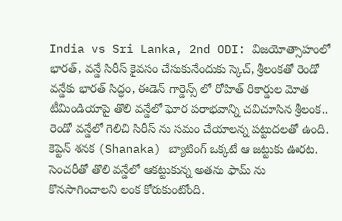India vs Sri Lanka, 2nd ODI: విజయోత్సాహంలో భారత్, వన్డే సిరీస్ కైవసం చేసుకునేందుకు స్కెచ్, శ్రీలంకతో రెండో వన్డేకు భారత్ సిద్ధం, ఈడెన్ గార్డెన్స్ లో రోహిత్ రికార్డుల మోత
టీమిండియాపై తొలి వన్డేలో ఘోర పరాభవాన్ని చవిచూసిన శ్రీలంక.. రెండో వన్డేలో గెలిచి సిరీస్ ను సమం చేయాలన్న పట్టుదలతో ఉంది. కెప్టెన్ శనక (Shanaka) బ్యాటింగ్ ఒక్కటే ఆ జట్టుకు ఊరట. సెంచరీతో తొలి వన్డేలో ఆకట్టుకున్న అతను ఫామ్ ను కొనసాగించాలని లంక కోరుకుంటోంది.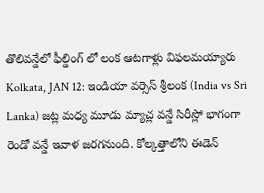తొలివన్డేలో ఫీల్డింగ్ లో లంక ఆటగాళ్లు విఫలమయ్యారు
Kolkata, JAN 12: ఇండియా వర్సెస్ శ్రీలంక (India vs Sri Lanka) జట్ల మధ్య మూడు మ్యాచ్ల వన్డే సిరీస్లో భాగంగా రెండో వన్డే ఇవాళ జరగనుంది. కోల్కత్తాలోని ఈడెన్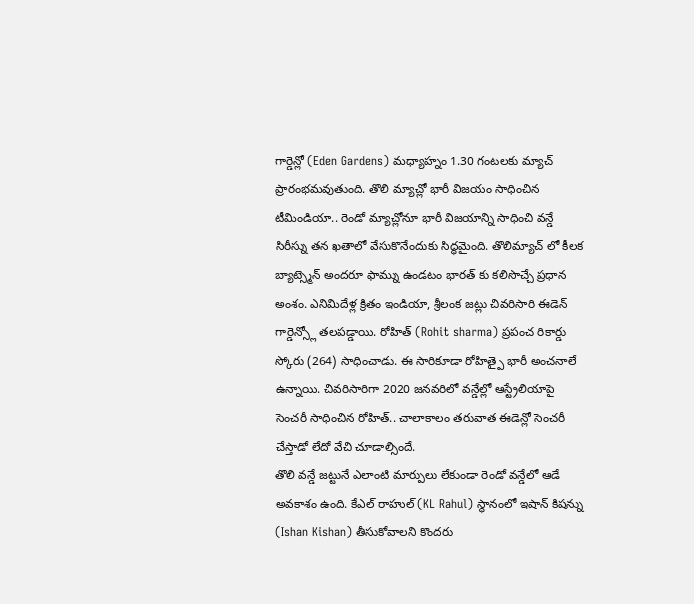గార్డెన్లో (Eden Gardens) మధ్యాహ్నం 1.30 గంటలకు మ్యాచ్ ప్రారంభమవుతుంది. తొలి మ్యాచ్లో భారీ విజయం సాధించిన టీమిండియా.. రెండో మ్యాచ్లోనూ భారీ విజయాన్ని సాధించి వన్డే సిరీస్ను తన ఖతాలో వేసుకొనేందుకు సిద్ధమైంది. తొలిమ్యాచ్ లో కీలక బ్యాట్స్మెన్ అందరూ ఫామ్ను ఉండటం భారత్ కు కలిసొచ్చే ప్రధాన అంశం. ఎనిమిదేళ్ల క్రితం ఇండియా, శ్రీలంక జట్లు చివరిసారి ఈడెన్ గార్డెన్స్లో తలపడ్డాయి. రోహిత్ (Rohit sharma) ప్రపంచ రికార్డు స్కోరు (264) సాధించాడు. ఈ సారికూడా రోహిత్పై భారీ అంచనాలే ఉన్నాయి. చివరిసారిగా 2020 జనవరిలో వన్డేల్లో ఆస్ట్రేలియాపై సెంచరీ సాధించిన రోహిత్.. చాలాకాలం తరువాత ఈడెన్లో సెంచరీ చేస్తాడో లేదో వేచి చూడాల్సిందే.
తొలి వన్డే జట్టునే ఎలాంటి మార్పులు లేకుండా రెండో వన్డేలో ఆడే అవకాశం ఉంది. కేఎల్ రాహుల్ (KL Rahul) స్థానంలో ఇషాన్ కిషన్ను (Ishan Kishan) తీసుకోవాలని కొందరు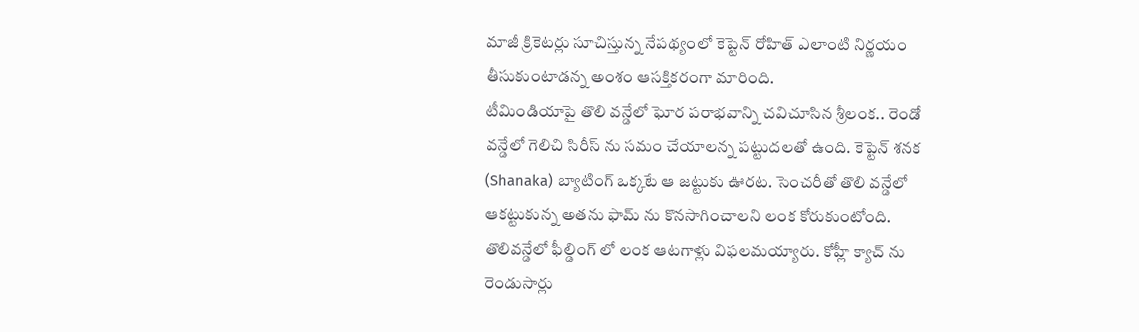మాజీ క్రికెటర్లు సూచిస్తున్న నేపథ్యంలో కెప్టెన్ రోహిత్ ఎలాంటి నిర్ణయం తీసుకుంటాడన్న అంశం ఆసక్తికరంగా మారింది.
టీమిండియాపై తొలి వన్డేలో ఘోర పరాభవాన్ని చవిచూసిన శ్రీలంక.. రెండో వన్డేలో గెలిచి సిరీస్ ను సమం చేయాలన్న పట్టుదలతో ఉంది. కెప్టెన్ శనక (Shanaka) బ్యాటింగ్ ఒక్కటే ఆ జట్టుకు ఊరట. సెంచరీతో తొలి వన్డేలో ఆకట్టుకున్న అతను ఫామ్ ను కొనసాగించాలని లంక కోరుకుంటోంది. తొలివన్డేలో ఫీల్డింగ్ లో లంక ఆటగాళ్లు విఫలమయ్యారు. కోహ్లీ క్యాచ్ ను రెండుసార్లు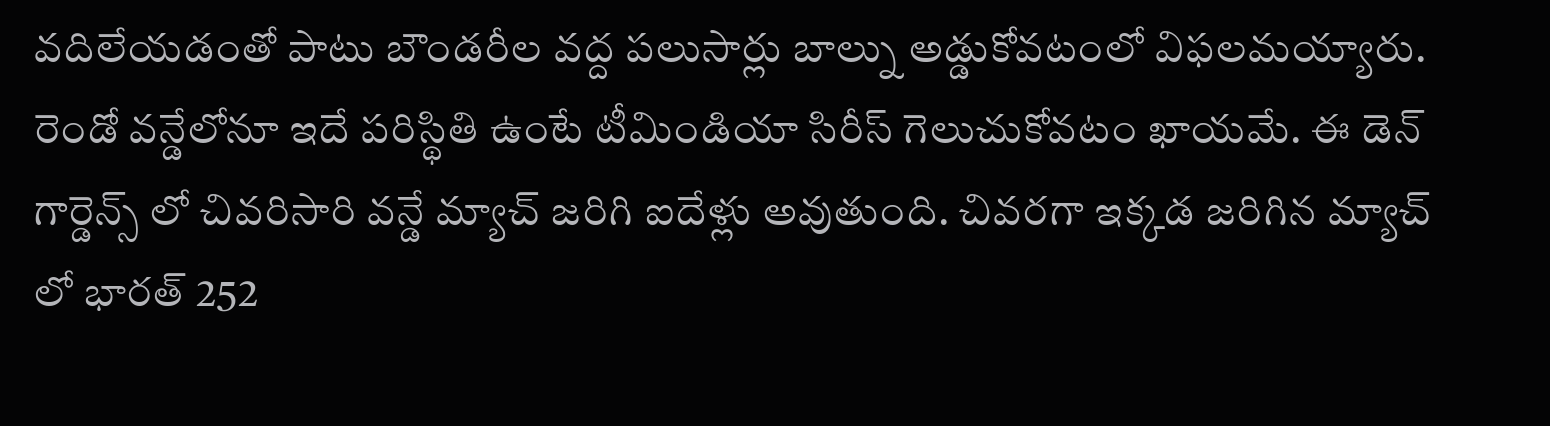వదిలేయడంతో పాటు బౌండరీల వద్ద పలుసార్లు బాల్ను అడ్డుకోవటంలో విఫలమయ్యారు. రెండో వన్డేలోనూ ఇదే పరిస్థితి ఉంటే టీమిండియా సిరీస్ గెలుచుకోవటం ఖాయమే. ఈ డెన్ గార్డెన్స్ లో చివరిసారి వన్డే మ్యాచ్ జరిగి ఐదేళ్లు అవుతుంది. చివరగా ఇక్కడ జరిగిన మ్యాచ్ లో భారత్ 252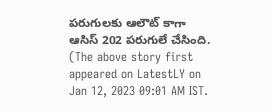పరుగులకు ఆలౌట్ కాగా ఆసిస్ 202 పరుగులే చేసింది.
(The above story first appeared on LatestLY on Jan 12, 2023 09:01 AM IST.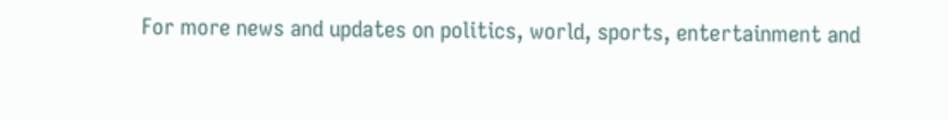For more news and updates on politics, world, sports, entertainment and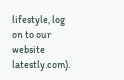lifestyle, log on to our website latestly.com).